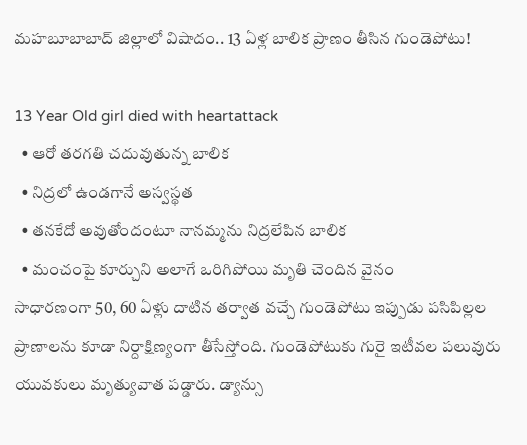మహబూబాబాద్ జిల్లాలో విషాదం.. 13 ఏళ్ల బాలిక ప్రాణం తీసిన గుండెపోటు!

13 Year Old girl died with heartattack
  • ఆరో తరగతి చదువుతున్న బాలిక
  • నిద్రలో ఉండగానే అస్వస్థత
  • తనకేదో అవుతోందంటూ నానమ్మను నిద్రలేపిన బాలిక
  • మంచంపై కూర్చుని అలాగే ఒరిగిపోయి మృతి చెందిన వైనం
సాధారణంగా 50, 60 ఏళ్లు దాటిన తర్వాత వచ్చే గుండెపోటు ఇప్పుడు పసిపిల్లల ప్రాణాలను కూడా నిర్దాక్షిణ్యంగా తీసేస్తోంది. గుండెపోటుకు గురై ఇటీవల పలువురు యువకులు మృత్యువాత పడ్డారు. డ్యాన్సు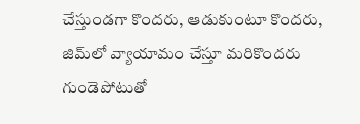చేస్తుండగా కొందరు, ఆడుకుంటూ కొందరు, జిమ్‌లో వ్యాయామం చేస్తూ మరికొందరు గుండెపోటుతో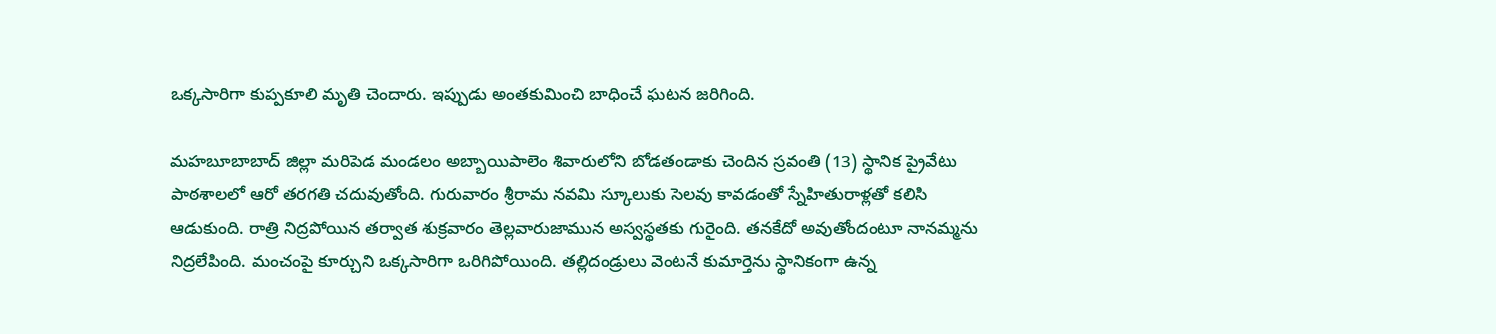ఒక్కసారిగా కుప్పకూలి మృతి చెందారు. ఇప్పుడు అంతకుమించి బాధించే ఘటన జరిగింది.

మహబూబాబాద్ జిల్లా మరిపెడ మండలం అబ్బాయిపాలెం శివారులోని బోడతండాకు చెందిన స్రవంతి (13) స్థానిక ప్రైవేటు పాఠశాలలో ఆరో తరగతి చదువుతోంది. గురువారం శ్రీరామ నవమి స్కూలుకు సెలవు కావడంతో స్నేహితురాళ్లతో కలిసి ఆడుకుంది. రాత్రి నిద్రపోయిన తర్వాత శుక్రవారం తెల్లవారుజామున అస్వస్థతకు గురైంది. తనకేదో అవుతోందంటూ నానమ్మను నిద్రలేపింది. మంచంపై కూర్చుని ఒక్కసారిగా ఒరిగిపోయింది. తల్లిదండ్రులు వెంటనే కుమార్తెను స్థానికంగా ఉన్న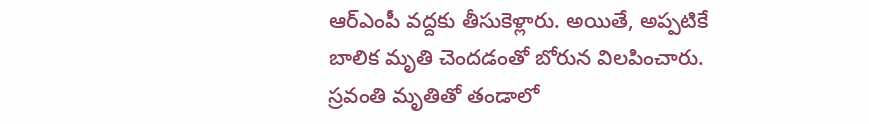ఆర్ఎంపీ వద్దకు తీసుకెళ్లారు. అయితే, అప్పటికే బాలిక మృతి చెందడంతో బోరున విలపించారు. స్రవంతి మృతితో తండాలో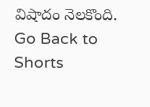విషాదం నెలకొంది.
Go Back to Shorts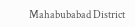Mahabubabad District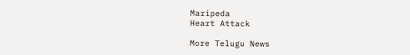Maripeda
Heart Attack

More Telugu News